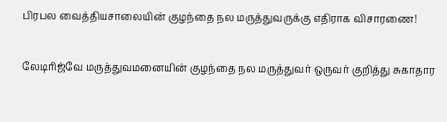பிரபல வைத்தியசாலையின் குழந்தை நல மருத்துவருக்கு எதிராக விசாரணை!

லேடிரிஜ்வே மருத்துவமனையின் குழந்தை நல மருத்துவர் ஒருவர் குறித்து சுகாதார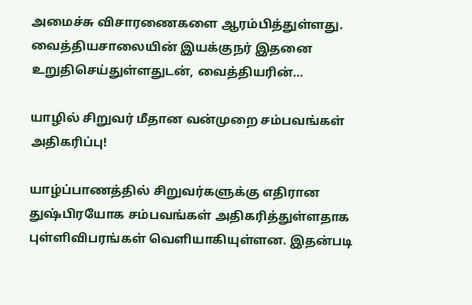அமைச்சு விசாரணைகளை ஆரம்பித்துள்ளது. வைத்தியசாலையின் இயக்குநர் இதனை உறுதிசெய்துள்ளதுடன், வைத்தியரின்…

யாழில் சிறுவர் மீதான வன்முறை சம்பவங்கள் அதிகரிப்பு!

யாழ்ப்பாணத்தில் சிறுவர்களுக்கு எதிரான துஷ்பிரயோக சம்பவங்கள் அதிகரித்துள்ளதாக புள்ளிவிபரங்கள் வெளியாகியுள்ளன. இதன்படி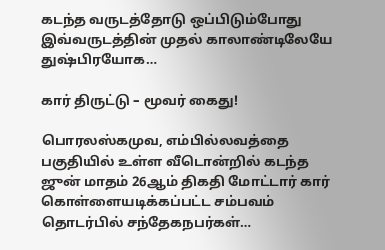கடந்த வருடத்தோடு ஒப்பிடும்போது இவ்வருடத்தின் முதல் காலாண்டிலேயே துஷ்பிரயோக…

கார் திருட்டு – மூவர் கைது!

பொரலஸ்கமுவ, எம்பில்லவத்தை பகுதியில் உள்ள வீடொன்றில் கடந்த ஜுன் மாதம் 26ஆம் திகதி மோட்டார் கார் கொள்ளையடிக்கப்பட்ட சம்பவம் தொடர்பில் சந்தேகநபர்கள்…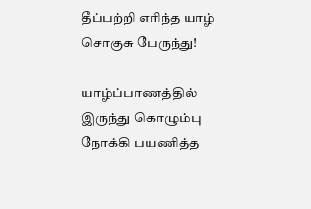தீப்பற்றி எரிந்த யாழ் சொகுசு பேருந்து!

யாழ்ப்பாணத்தில் இருந்து கொழும்பு நோக்கி பயணித்த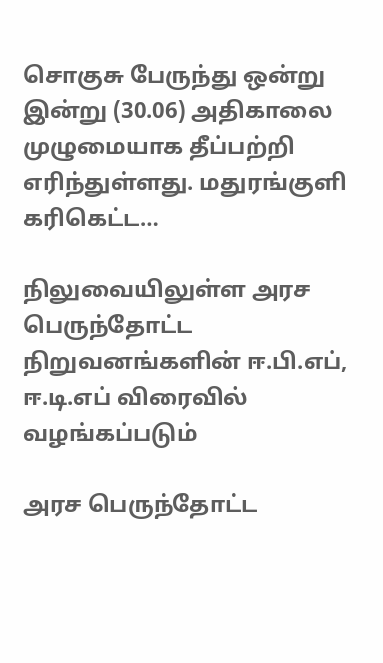சொகுசு பேருந்து ஒன்று இன்று (30.06) அதிகாலை முழுமையாக தீப்பற்றி எரிந்துள்ளது. மதுரங்குளி கரிகெட்ட…

நிலுவையிலுள்ள அரச பெருந்தோட்ட நிறுவனங்களின் ஈ.பி.எப், ஈ.டி.எப் விரைவில் வழங்கப்படும்

அரச பெருந்தோட்ட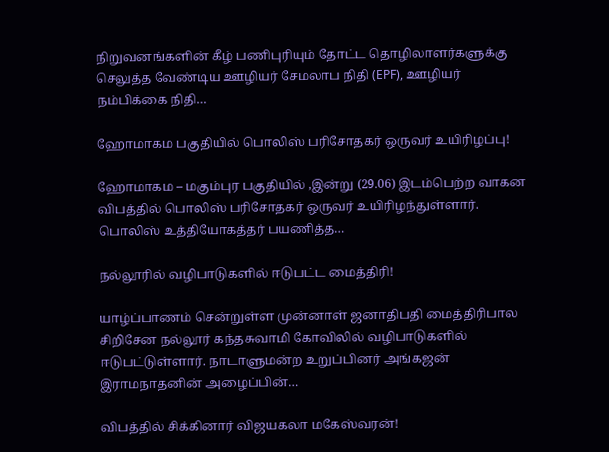நிறுவனங்களின் கீழ் பணிபுரியும் தோட்ட தொழிலாளர்களுக்கு செலுத்த வேண்டிய ஊழியர் சேமலாப நிதி (EPF), ஊழியர் நம்பிக்கை நிதி…

ஹோமாகம பகுதியில் பொலிஸ் பரிசோதகர் ஒருவர் உயிரிழப்பு!

ஹோமாகம – மகும்புர பகுதியில் ,இன்று (29.06) இடம்பெற்ற வாகன விபத்தில் பொலிஸ் பரிசோதகர் ஒருவர் உயிரிழந்துள்ளார். பொலிஸ் உத்தியோகத்தர் பயணித்த…

நல்லூரில் வழிபாடுகளில் ஈடுபட்ட மைத்திரி!

யாழ்ப்பாணம் சென்றுள்ள முன்னாள் ஜனாதிபதி மைத்திரிபால சிறிசேன நல்லூர் கந்தசுவாமி கோவிலில் வழிபாடுகளில் ஈடுபட்டுள்ளார். நாடாளுமன்ற உறுப்பினர் அங்கஜன் இராமநாதனின் அழைப்பின்…

விபத்தில் சிக்கினார் விஜயகலா மகேஸ்வரன்!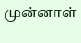முன்னாள்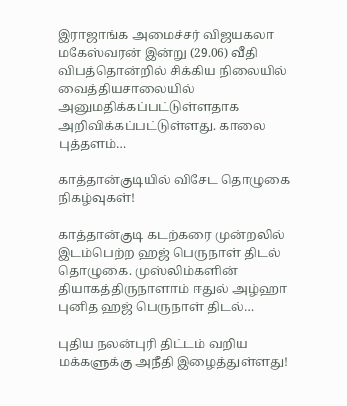இராஜாங்க அமைச்சர் விஜயகலா மகேஸ்வரன் இன்று (29.06) வீதி விபத்தொன்றில் சிக்கிய நிலையில் வைத்தியசாலையில் அனுமதிக்கப்பட்டுள்ளதாக அறிவிக்கப்பட்டுள்ளது. காலை புத்தளம்…

காத்தான்குடியில் விசேட தொழுகை நிகழ்வுகள்!

காத்தான்குடி கடற்கரை முன்றலில் இடம்பெற்ற ஹஜ் பெருநாள் திடல் தொழுகை. முஸ்லிம்களின் தியாகத்திருநாளாம் ஈதுல் அழ்ஹா புனித ஹஜ் பெருநாள் திடல்…

புதிய நலன்புரி திட்டம் வறிய மக்களுக்கு அநீதி இழைத்துள்ளது!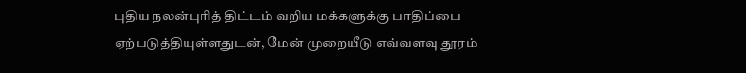புதிய நலன்புரித் திட்டம் வறிய மக்களுக்கு பாதிப்பை ஏற்படுத்தியுள்ளதுடன், மேன் முறையீடு எவ்வளவு தூரம்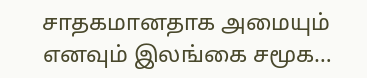சாதகமானதாக அமையும் எனவும் இலங்கை சமூக…